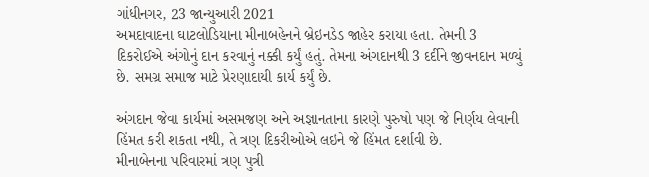ગાંધીનગર, 23 જાન્યુઆરી 2021
અમદાવાદના ઘાટલોડિયાના મીનાબહેનને બ્રેઇનડેડ જાહેર કરાયા હતા. તેમની 3 દિકરોઈએ અંગોનું દાન કરવાનું નક્કી કર્યું હતું. તેમના અંગદાનથી 3 દર્દીને જીવનદાન મળ્યું છે. સમગ્ર સમાજ માટે પ્રેરણાદાયી કાર્ય કર્યું છે.

અંગદાન જેવા કાર્યમાં અસમજણ અને અજ્ઞાનતાના કારણે પુરુષો પણ જે નિર્ણય લેવાની હિંમત કરી શકતા નથી, તે ત્રણ દિકરીઓએ લઇને જે હિંમત દર્શાવી છે.
મીનાબેનના પરિવારમાં ત્રણ પુત્રી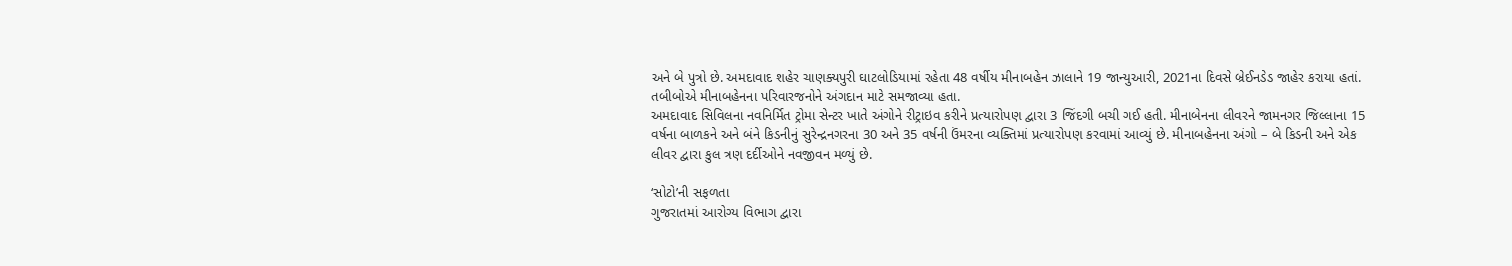અને બે પુત્રો છે. અમદાવાદ શહેર ચાણક્યપુરી ઘાટલોડિયામાં રહેતા 48 વર્ષીય મીનાબહેન ઝાલાને 19 જાન્યુઆરી, 2021ના દિવસે બ્રેઈનડેડ જાહેર કરાયા હતાં. તબીબોએ મીનાબહેનના પરિવારજનોને અંગદાન માટે સમજાવ્યા હતા.
અમદાવાદ સિવિલના નવનિર્મિત ટ્રોમા સેન્ટર ખાતે અંગોને રીટ્રાઇવ કરીને પ્રત્યારોપણ દ્વારા 3 જિંદગી બચી ગઈ હતી. મીનાબેનના લીવરને જામનગર જિલ્લાના 15 વર્ષના બાળકને અને બંને કિડનીનું સુરેન્દ્રનગરના 30 અને 35 વર્ષની ઉંમરના વ્યક્તિમાં પ્રત્યારોપણ કરવામાં આવ્યું છે. મીનાબહેનના અંગો – બે કિડની અને એક લીવર દ્વારા કુલ ત્રણ દર્દીઓને નવજીવન મળ્યું છે.

‘સોટો’ની સફળતા
ગુજરાતમાં આરોગ્ય વિભાગ દ્વારા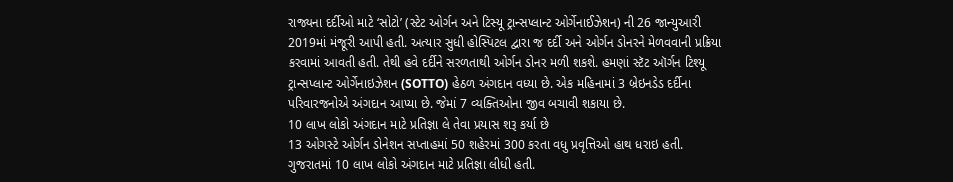રાજ્યના દર્દીઓ માટે ‘સોટો’ (સ્ટેટ ઓર્ગન અને ટિસ્યૂ ટ્રાન્સપ્લાન્ટ ઓર્ગેનાઈઝેશન) ની 26 જાન્યુઆરી 2019માં મંજૂરી આપી હતી. અત્યાર સુધી હોસ્પિટલ દ્વારા જ દર્દી અને ઓર્ગન ડોનરને મેળવવાની પ્રક્રિયા કરવામાં આવતી હતી. તેથી હવે દર્દીને સરળતાથી ઓર્ગન ડોનર મળી શકશે. હમણાં સ્ટૅટ ઑર્ગન ટિશ્યૂ ટ્રાન્સપ્લાન્ટ ઓર્ગેનાઇઝેશન (SOTTO) હેઠળ અંગદાન વધ્યા છે. એક મહિનામાં 3 બ્રેઇનડેડ દર્દીના પરિવારજનોએ અંગદાન આપ્યા છે. જેમાં 7 વ્યક્તિઓના જીવ બચાવી શકાયા છે.
10 લાખ લોકો અંગદાન માટે પ્રતિજ્ઞા લે તેવા પ્રયાસ શરૂ કર્યા છે
13 ઓગસ્ટે ઓર્ગન ડોનેશન સપ્તાહમાં 50 શહેરમાં 300 કરતા વધુ પ્રવૃત્તિઓ હાથ ધરાઇ હતી. ગુજરાતમાં 10 લાખ લોકો અંગદાન માટે પ્રતિજ્ઞા લીધી હતી.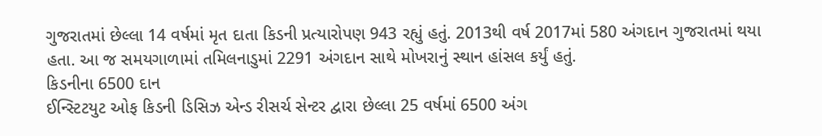ગુજરાતમાં છેલ્લા 14 વર્ષમાં મૃત દાતા કિડની પ્રત્યારોપણ 943 રહ્યું હતું. 2013થી વર્ષ 2017માં 580 અંગદાન ગુજરાતમાં થયા હતા. આ જ સમયગાળામાં તમિલનાડુમાં 2291 અંગદાન સાથે મોખરાનું સ્થાન હાંસલ કર્યું હતું.
કિડનીના 6500 દાન
ઈન્સ્ટિટયુટ ઓફ કિડની ડિસિઝ એન્ડ રીસર્ચ સેન્ટર દ્વારા છેલ્લા 25 વર્ષમાં 6500 અંગ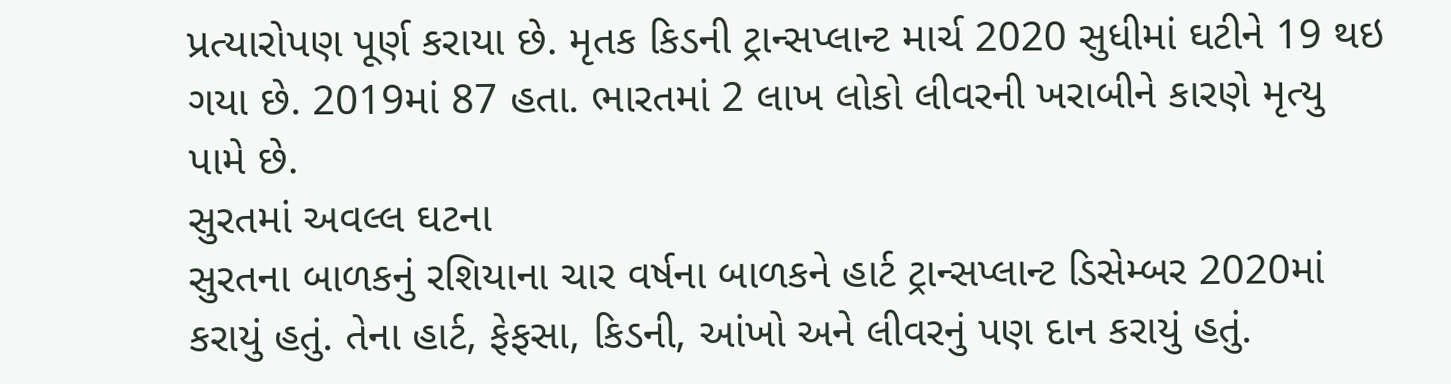પ્રત્યારોપણ પૂર્ણ કરાયા છે. મૃતક કિડની ટ્રાન્સપ્લાન્ટ માર્ચ 2020 સુધીમાં ઘટીને 19 થઇ ગયા છે. 2019માં 87 હતા. ભારતમાં 2 લાખ લોકો લીવરની ખરાબીને કારણે મૃત્યુ પામે છે.
સુરતમાં અવલ્લ ઘટના
સુરતના બાળકનું રશિયાના ચાર વર્ષના બાળકને હાર્ટ ટ્રાન્સપ્લાન્ટ ડિસેમ્બર 2020માં કરાયું હતું. તેના હાર્ટ, ફેફસા, કિડની, આંખો અને લીવરનું પણ દાન કરાયું હતું.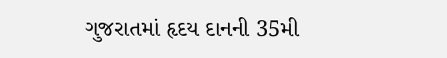ગુજરાતમાં હૃદય દાનની 35મી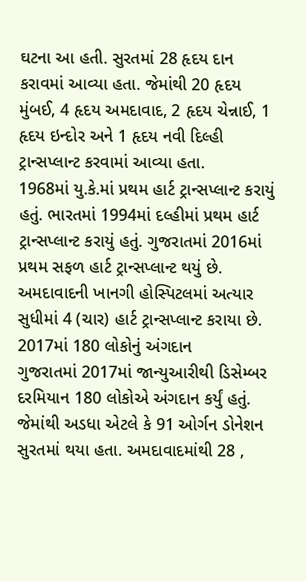ઘટના આ હતી. સુરતમાં 28 હૃદય દાન કરાવમાં આવ્યા હતા. જેમાંથી 20 હૃદય મુંબઈ, 4 હૃદય અમદાવાદ, 2 હૃદય ચેન્નાઈ, 1 હૃદય ઇન્દોર અને 1 હૃદય નવી દિલ્હી ટ્રાન્સપ્લાન્ટ કરવામાં આવ્યા હતા.
1968માં યુ.કે.માં પ્રથમ હાર્ટ ટ્રાન્સપ્લાન્ટ કરાયું હતું. ભારતમાં 1994માં દલ્હીમાં પ્રથમ હાર્ટ ટ્રાન્સપ્લાન્ટ કરાયું હતું. ગુજરાતમાં 2016માં પ્રથમ સફળ હાર્ટ ટ્રાન્સપ્લાન્ટ થયું છે. અમદાવાદની ખાનગી હોસ્પિટલમાં અત્યાર સુધીમાં 4 (ચાર) હાર્ટ ટ્રાન્સપ્લાન્ટ કરાયા છે.
2017માં 180 લોકોનું અંગદાન
ગુજરાતમાં 2017માં જાન્યુઆરીથી ડિસેમ્બર દરમિયાન 180 લોકોએ અંગદાન કર્યું હતું. જેમાંથી અડધા એટલે કે 91 ઓર્ગન ડોનેશન સુરતમાં થયા હતા. અમદાવાદમાંથી 28 ,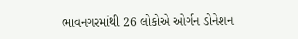ભાવનગરમાંથી 26 લોકોએ ઓર્ગન ડોનેશન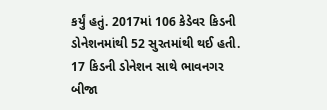કર્યું હતું. 2017માં 106 કેડેવર કિડની ડોનેશનમાંથી 52 સુરતમાંથી થઈ હતી. 17 કિડની ડોનેશન સાથે ભાવનગર બીજા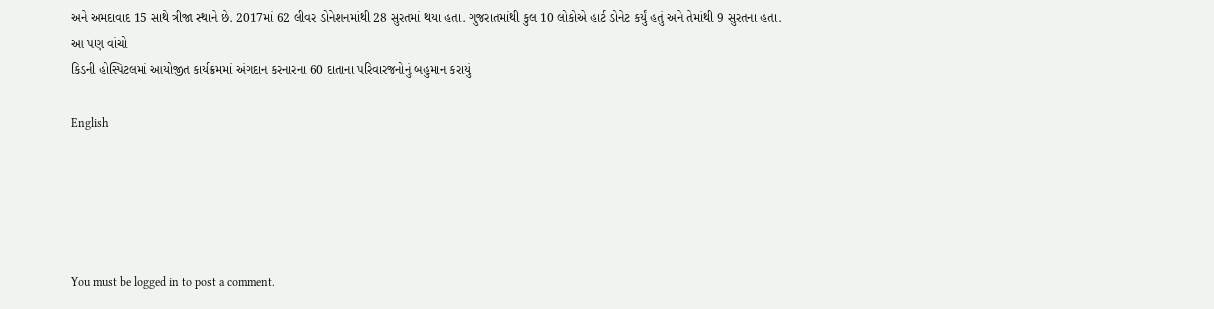અને અમદાવાદ 15 સાથે ત્રીજા સ્થાને છે. 2017માં 62 લીવર ડોનેશનમાંથી 28 સુરતમાં થયા હતા. ગુજરાતમાંથી કુલ 10 લોકોએ હાર્ટ ડોનેટ કર્યું હતું અને તેમાંથી 9 સુરતના હતા.
આ પણ વાંચો
કિડની હોસ્પિટલમાં આયોજીત કાર્યક્રમમાં અંગદાન કરનારના 60 દાતાના પરિવારજનોનું બહુમાન કરાયું

English





You must be logged in to post a comment.